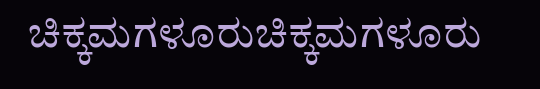ಚಿಕ್ಕಮಗಳೂರುಚಿಕ್ಕಮಗಳೂರು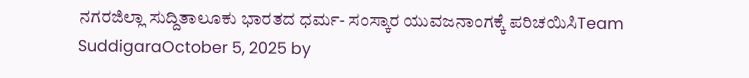ನಗರಜಿಲ್ಲಾ ಸುದ್ದಿತಾಲೂಕು ಭಾರತದ ಧರ್ಮ- ಸಂಸ್ಕಾರ ಯುವಜನಾಂಗಕ್ಕೆ ಪರಿಚಯಿಸಿTeam SuddigaraOctober 5, 2025 by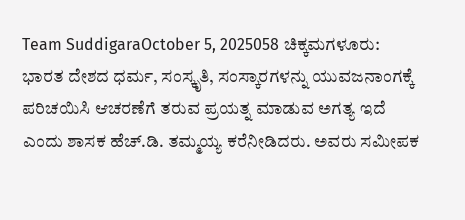Team SuddigaraOctober 5, 2025058 ಚಿಕ್ಕಮಗಳೂರು: ಭಾರತ ದೇಶದ ಧರ್ಮ, ಸಂಸ್ಕೃತಿ, ಸಂಸ್ಕಾರಗಳನ್ನು ಯುವಜನಾಂಗಕ್ಕೆ ಪರಿಚಯಿಸಿ ಆಚರಣೆಗೆ ತರುವ ಪ್ರಯತ್ನ ಮಾಡುವ ಅಗತ್ಯ ಇದೆ ಎಂದು ಶಾಸಕ ಹೆಚ್.ಡಿ. ತಮ್ಮಯ್ಯ ಕರೆನೀಡಿದರು. ಅವರು ಸಮೀಪಕ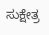ಸುಕ್ಷೇತ್ರ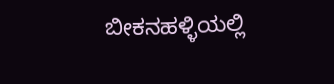ಬೀಕನಹಳ್ಳಿಯಲ್ಲಿ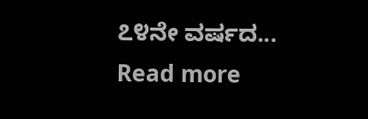೭೪ನೇ ವರ್ಷದ... Read more